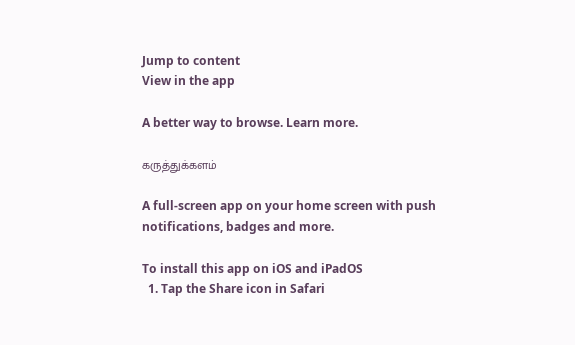Jump to content
View in the app

A better way to browse. Learn more.

கருத்துக்களம்

A full-screen app on your home screen with push notifications, badges and more.

To install this app on iOS and iPadOS
  1. Tap the Share icon in Safari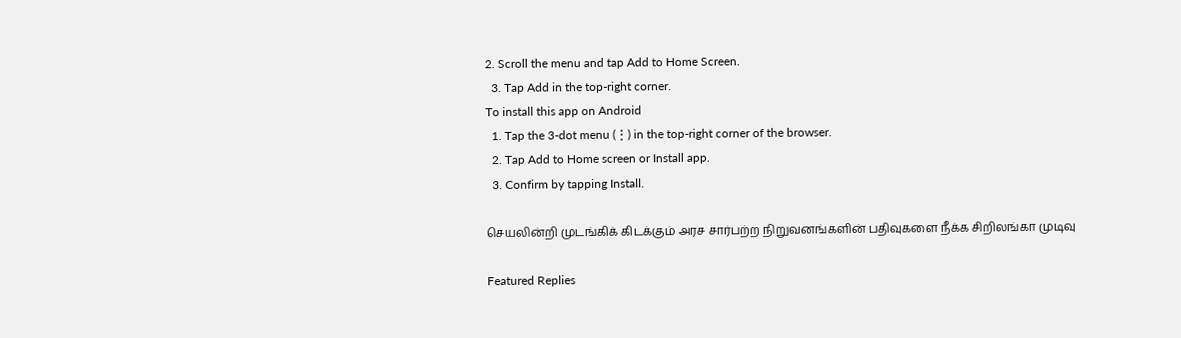2. Scroll the menu and tap Add to Home Screen.
  3. Tap Add in the top-right corner.
To install this app on Android
  1. Tap the 3-dot menu (⋮) in the top-right corner of the browser.
  2. Tap Add to Home screen or Install app.
  3. Confirm by tapping Install.

செயலின்றி முடங்கிக் கிடக்கும் அரச சார்பற்ற நிறுவனங்களின் பதிவுகளை நீக்க சிறிலங்கா முடிவு

Featured Replies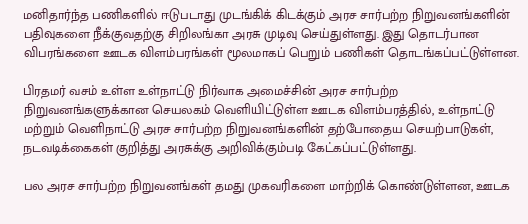மனிதார்ந்த பணிகளில் ஈடுபடாது முடங்கிக் கிடக்கும் அரச சார்பற்ற நிறுவனங்களின் பதிவுகளை நீக்குவதற்கு சிறிலங்கா அரசு முடிவு செய்துள்ளது. இது தொடர்பான விபரங்களை ஊடக விளம்பரங்கள் மூலமாகப் பெறும் பணிகள் தொடங்கப்பட்டுள்ளன.

பிரதமர் வசம் உள்ள உள்நாட்டு நிர்வாக அமைச்சின் அரச சார்பற்ற நிறுவனங்களுக்கான செயலகம் வெளியிட்டுள்ள ஊடக விளம்பரத்தில், உள்நாட்டு மற்றும் வெளிநாட்டு அரச சார்பற்ற நிறுவனங்களின் தற்போதைய செயற்பாடுகள், நடவடிக்கைகள் குறித்து அரசுக்கு அறிவிக்கும்படி கேட்கப்பட்டுள்ளது.

பல அரச சார்பற்ற நிறுவனங்கள் தமது முகவரிகளை மாற்றிக் கொண்டுள்ளன, ஊடக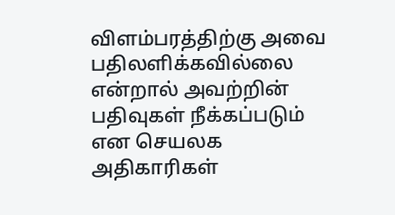விளம்பரத்திற்கு அவை பதிலளிக்கவில்லை என்றால் அவற்றின் பதிவுகள் நீக்கப்படும் என செயலக அதிகாரிகள்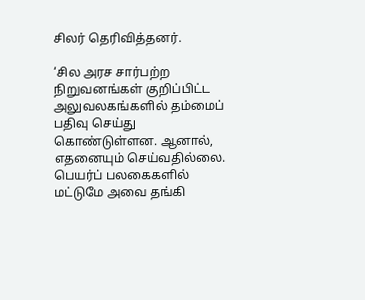சிலர் தெரிவித்தனர்.

‘சில அரச சார்பற்ற நிறுவனங்கள் குறிப்பிட்ட அலுவலகங்களில் தம்மைப் பதிவு செய்து கொண்டுள்ளன. ஆனால், எதனையும் செய்வதில்லை. பெயர்ப் பலகைகளில் மட்டுமே அவை தங்கி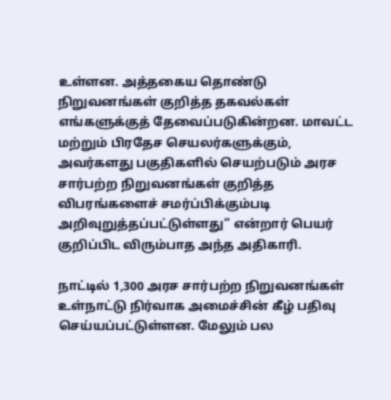உள்ளன. அத்தகைய தொண்டு நிறுவனங்கள் குறித்த தகவல்கள் எங்களுக்குத் தேவைப்படுகின்றன. மாவட்ட மற்றும் பிரதேச செயலர்களுக்கும், அவர்களது பகுதிகளில் செயற்படும் அரச சார்பற்ற நிறுவனங்கள் குறித்த விபரங்களைச் சமர்ப்பிக்கும்படி அறிவுறுத்தப்பட்டுள்ளது” என்றார் பெயர் குறிப்பிட விரும்பாத அந்த அதிகாரி.

நாட்டில் 1,300 அரச சார்பற்ற நிறுவனங்கள் உள்நாட்டு நிர்வாக அமைச்சின் கீழ் பதிவு செய்யப்பட்டுள்ளன. மேலும் பல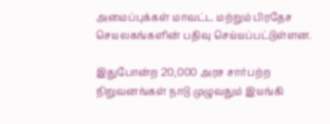அமைப்புக்கள் மாவட்ட மற்றும் பிரதேச செயலகங்களின் பதிவு செய்யப்பட்டுள்ளன.

இதுபோன்ற 20,000 அரச சார்பற்ற நிறுவனங்கள் நாடு முழுவதும் இயங்கி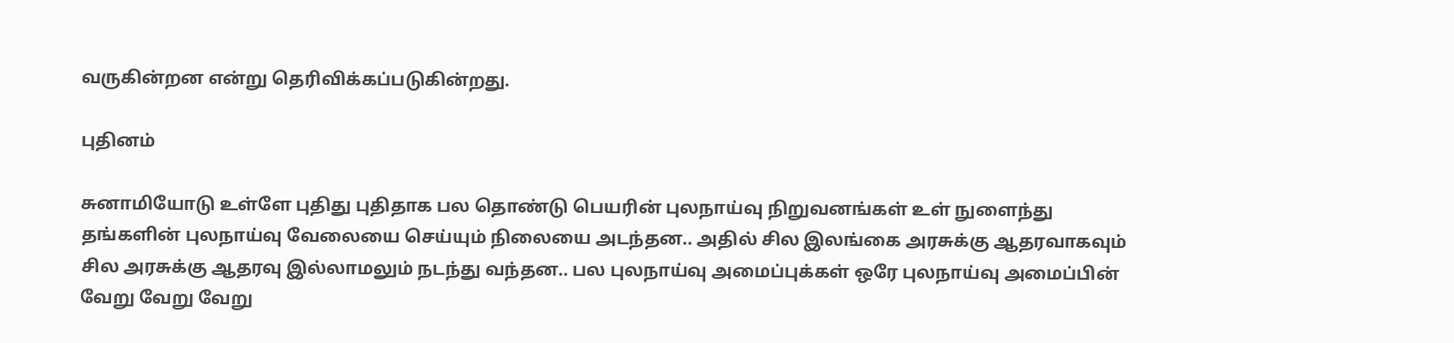வருகின்றன என்று தெரிவிக்கப்படுகின்றது.

புதினம்

சுனாமியோடு உள்ளே புதிது புதிதாக பல தொண்டு பெயரின் புலநாய்வு நிறுவனங்கள் உள் நுளைந்து தங்களின் புலநாய்வு வேலையை செய்யும் நிலையை அடந்தன.. அதில் சில இலங்கை அரசுக்கு ஆதரவாகவும் சில அரசுக்கு ஆதரவு இல்லாமலும் நடந்து வந்தன.. பல புலநாய்வு அமைப்புக்கள் ஒரே புலநாய்வு அமைப்பின் வேறு வேறு வேறு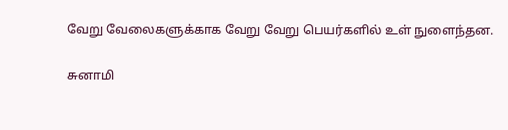வேறு வேலைகளுக்காக வேறு வேறு பெயர்களில் உள் நுளைந்தன.

சுனாமி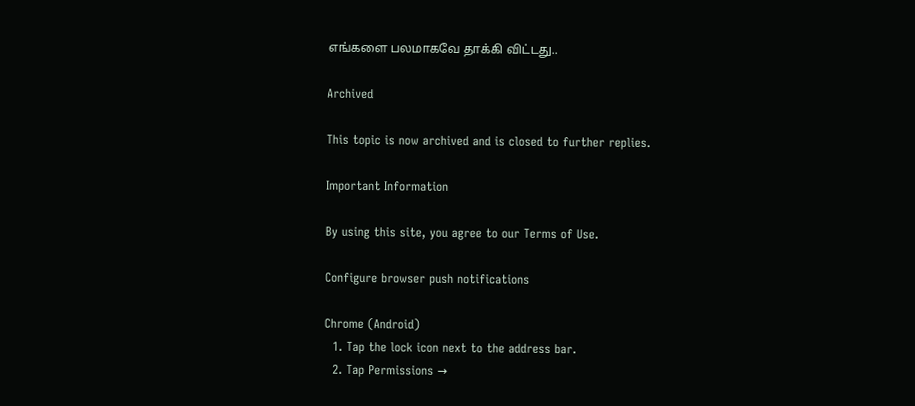எங்களை பலமாகவே தாக்கி விட்டது..

Archived

This topic is now archived and is closed to further replies.

Important Information

By using this site, you agree to our Terms of Use.

Configure browser push notifications

Chrome (Android)
  1. Tap the lock icon next to the address bar.
  2. Tap Permissions →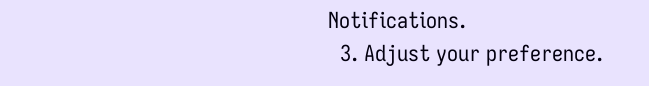Notifications.
  3. Adjust your preference.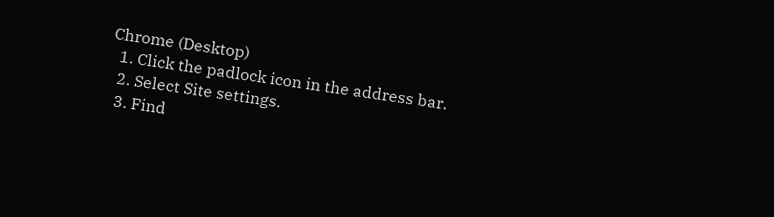Chrome (Desktop)
  1. Click the padlock icon in the address bar.
  2. Select Site settings.
  3. Find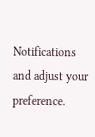Notifications and adjust your preference.